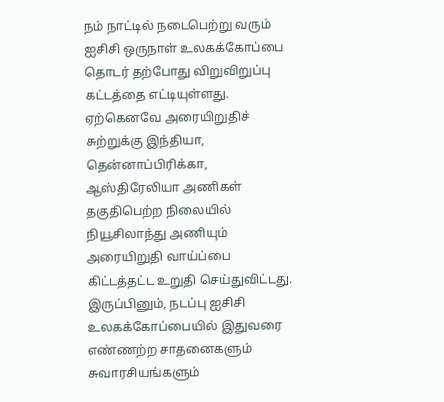நம் நாட்டில் நடைபெற்று வரும் ஐசிசி ஒருநாள் உலகக்கோப்பை தொடர் தற்போது விறுவிறுப்பு கட்டத்தை எட்டியுள்ளது. ஏற்கெனவே அரையிறுதிச் சுற்றுக்கு இந்தியா, தென்னாப்பிரிக்கா, ஆஸ்திரேலியா அணிகள் தகுதிபெற்ற நிலையில் நியூசிலாந்து அணியும் அரையிறுதி வாய்ப்பை கிட்டத்தட்ட உறுதி செய்துவிட்டது. இருப்பினும், நடப்பு ஐசிசி உலகக்கோப்பையில் இதுவரை எண்ணற்ற சாதனைகளும் சுவாரசியங்களும்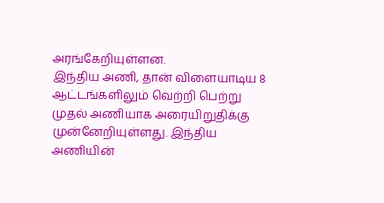அரங்கேறியுள்ளன.
இந்திய அணி, தான் விளையாடிய 8 ஆட்டங்களிலும் வெற்றி பெற்று முதல் அணியாக அரையிறுதிக்கு முன்னேறியுள்ளது. இந்திய அணியின்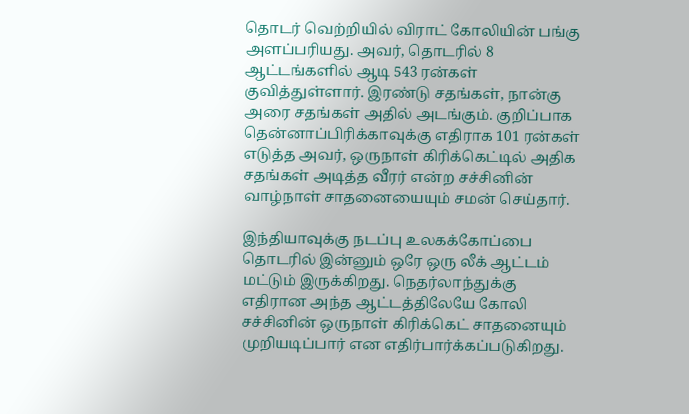தொடர் வெற்றியில் விராட் கோலியின் பங்கு அளப்பரியது. அவர், தொடரில் 8 ஆட்டங்களில் ஆடி 543 ரன்கள் குவித்துள்ளார். இரண்டு சதங்கள், நான்கு அரை சதங்கள் அதில் அடங்கும். குறிப்பாக தென்னாப்பிரிக்காவுக்கு எதிராக 101 ரன்கள் எடுத்த அவர், ஒருநாள் கிரிக்கெட்டில் அதிக சதங்கள் அடித்த வீரர் என்ற சச்சினின் வாழ்நாள் சாதனையையும் சமன் செய்தார்.

இந்தியாவுக்கு நடப்பு உலகக்கோப்பை தொடரில் இன்னும் ஒரே ஒரு லீக் ஆட்டம் மட்டும் இருக்கிறது. நெதர்லாந்துக்கு எதிரான அந்த ஆட்டத்திலேயே கோலி சச்சினின் ஒருநாள் கிரிக்கெட் சாதனையும் முறியடிப்பார் என எதிர்பார்க்கப்படுகிறது.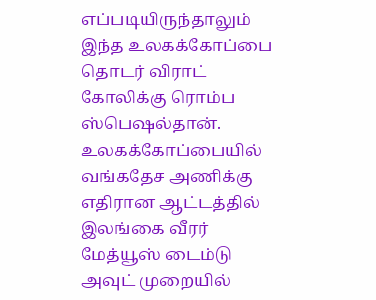எப்படியிருந்தாலும் இந்த உலகக்கோப்பை தொடர் விராட் கோலிக்கு ரொம்ப ஸ்பெஷல்தான். உலகக்கோப்பையில் வங்கதேச அணிக்கு எதிரான ஆட்டத்தில் இலங்கை வீரர் மேத்யூஸ் டைம்டு அவுட் முறையில்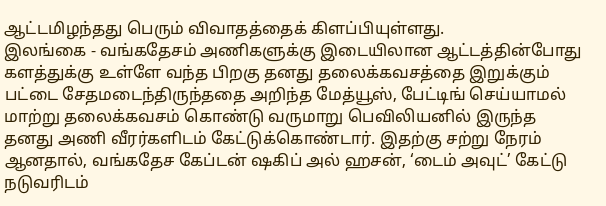ஆட்டமிழந்தது பெரும் விவாதத்தைக் கிளப்பியுள்ளது.
இலங்கை - வங்கதேசம் அணிகளுக்கு இடையிலான ஆட்டத்தின்போது களத்துக்கு உள்ளே வந்த பிறகு தனது தலைக்கவசத்தை இறுக்கும் பட்டை சேதமடைந்திருந்ததை அறிந்த மேத்யூஸ், பேட்டிங் செய்யாமல் மாற்று தலைக்கவசம் கொண்டு வருமாறு பெவிலியனில் இருந்த தனது அணி வீரர்களிடம் கேட்டுக்கொண்டார். இதற்கு சற்று நேரம் ஆனதால், வங்கதேச கேப்டன் ஷகிப் அல் ஹசன், ‘டைம் அவுட்’ கேட்டு நடுவரிடம்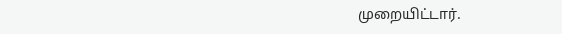முறையிட்டார்.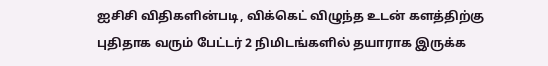ஐசிசி விதிகளின்படி, விக்கெட் விழுந்த உடன் களத்திற்கு புதிதாக வரும் பேட்டர் 2 நிமிடங்களில் தயாராக இருக்க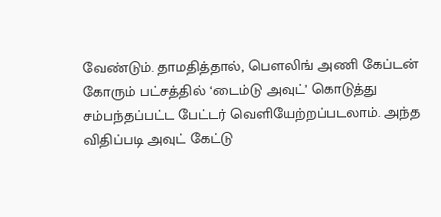வேண்டும். தாமதித்தால், பௌலிங் அணி கேப்டன் கோரும் பட்சத்தில் ‘டைம்டு அவுட்’ கொடுத்து சம்பந்தப்பட்ட பேட்டர் வெளியேற்றப்படலாம். அந்த விதிப்படி அவுட் கேட்டு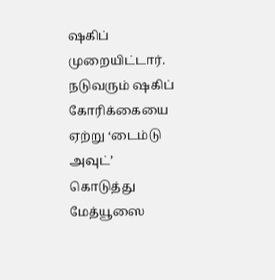ஷகிப் முறையிட்டார். நடுவரும் ஷகிப் கோரிக்கையை ஏற்று ‘டைம்டு அவுட்’ கொடுத்து மேத்யூஸை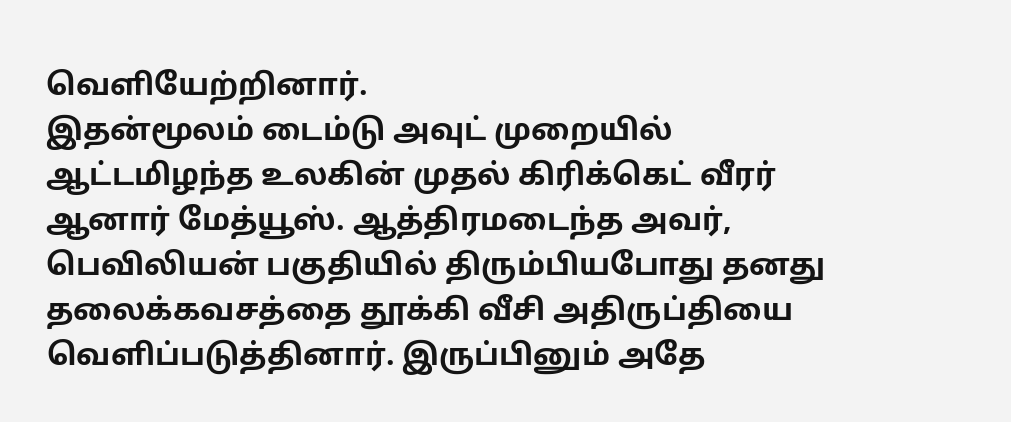வெளியேற்றினார்.
இதன்மூலம் டைம்டு அவுட் முறையில் ஆட்டமிழந்த உலகின் முதல் கிரிக்கெட் வீரர் ஆனார் மேத்யூஸ். ஆத்திரமடைந்த அவர், பெவிலியன் பகுதியில் திரும்பியபோது தனது தலைக்கவசத்தை தூக்கி வீசி அதிருப்தியை வெளிப்படுத்தினார். இருப்பினும் அதே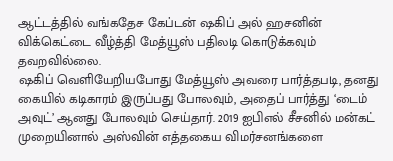ஆட்டத்தில் வங்கதேச கேப்டன் ஷகிப் அல் ஹசனின் விக்கெட்டை வீழ்த்தி மேத்யூஸ் பதிலடி கொடுக்கவும் தவறவில்லை.
ஷகிப் வெளியேறியபோது மேத்யூஸ் அவரை பார்த்தபடி, தனது கையில் கடிகாரம் இருப்பது போலவும், அதைப் பார்த்து ‘டைம் அவுட்’ ஆனது போலவும் செய்தார். 2019 ஐபிஎல் சீசனில் மன்கட் முறையினால் அஸ்வின் எத்தகைய விமர்சனங்களை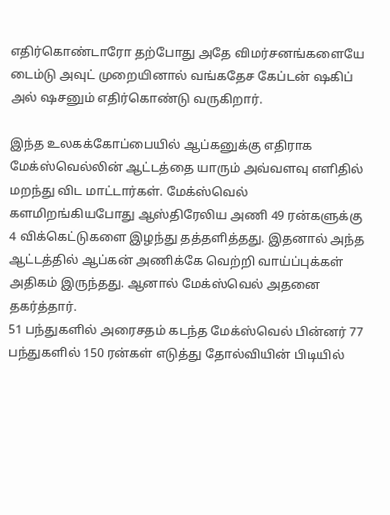எதிர்கொண்டாரோ தற்போது அதே விமர்சனங்களையே டைம்டு அவுட் முறையினால் வங்கதேச கேப்டன் ஷகிப் அல் ஷசனும் எதிர்கொண்டு வருகிறார்.

இந்த உலகக்கோப்பையில் ஆப்கனுக்கு எதிராக மேக்ஸ்வெல்லின் ஆட்டத்தை யாரும் அவ்வளவு எளிதில் மறந்து விட மாட்டார்கள். மேக்ஸ்வெல் களமிறங்கியபோது ஆஸ்திரேலிய அணி 49 ரன்களுக்கு 4 விக்கெட்டுகளை இழந்து தத்தளித்தது. இதனால் அந்த ஆட்டத்தில் ஆப்கன் அணிக்கே வெற்றி வாய்ப்புக்கள் அதிகம் இருந்தது. ஆனால் மேக்ஸ்வெல் அதனை தகர்த்தார்.
51 பந்துகளில் அரைசதம் கடந்த மேக்ஸ்வெல் பின்னர் 77 பந்துகளில் 150 ரன்கள் எடுத்து தோல்வியின் பிடியில்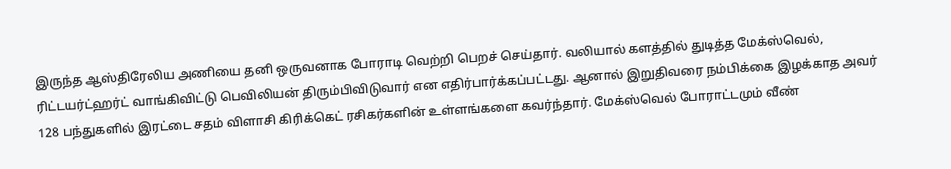இருந்த ஆஸ்திரேலிய அணியை தனி ஒருவனாக போராடி வெற்றி பெறச் செய்தார். வலியால் களத்தில் துடித்த மேக்ஸ்வெல், ரிட்டயர்ட்ஹர்ட் வாங்கிவிட்டு பெவிலியன் திரும்பிவிடுவார் என எதிர்பார்க்கப்பட்டது. ஆனால் இறுதிவரை நம்பிக்கை இழக்காத அவர் 128 பந்துகளில் இரட்டை சதம் விளாசி கிரிக்கெட் ரசிகர்களின் உள்ளங்களை கவர்ந்தார். மேக்ஸ்வெல் போராட்டமும் வீண்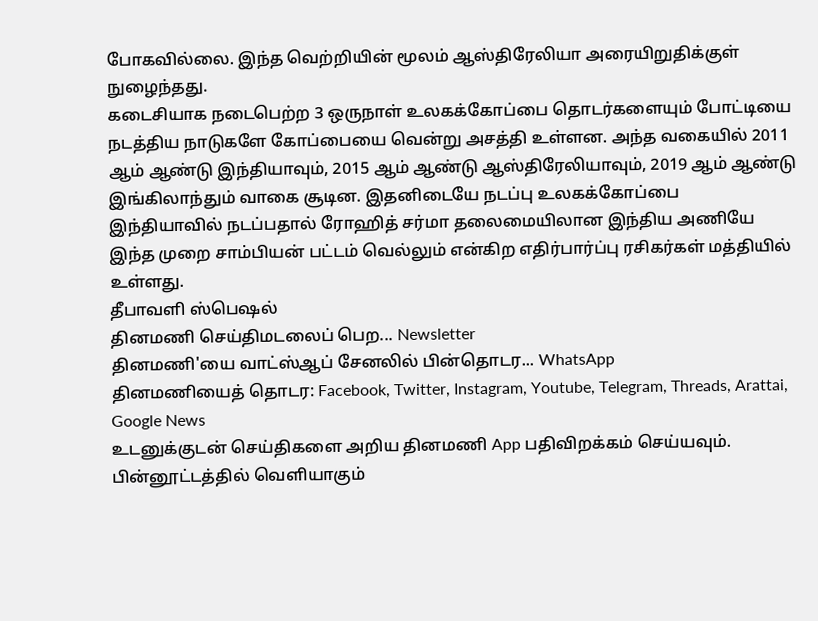போகவில்லை. இந்த வெற்றியின் மூலம் ஆஸ்திரேலியா அரையிறுதிக்குள் நுழைந்தது.
கடைசியாக நடைபெற்ற 3 ஒருநாள் உலகக்கோப்பை தொடர்களையும் போட்டியை நடத்திய நாடுகளே கோப்பையை வென்று அசத்தி உள்ளன. அந்த வகையில் 2011 ஆம் ஆண்டு இந்தியாவும், 2015 ஆம் ஆண்டு ஆஸ்திரேலியாவும், 2019 ஆம் ஆண்டு இங்கிலாந்தும் வாகை சூடின. இதனிடையே நடப்பு உலகக்கோப்பை இந்தியாவில் நடப்பதால் ரோஹித் சர்மா தலைமையிலான இந்திய அணியே இந்த முறை சாம்பியன் பட்டம் வெல்லும் என்கிற எதிர்பார்ப்பு ரசிகர்கள் மத்தியில் உள்ளது.
தீபாவளி ஸ்பெஷல்
தினமணி செய்திமடலைப் பெற... Newsletter
தினமணி'யை வாட்ஸ்ஆப் சேனலில் பின்தொடர... WhatsApp
தினமணியைத் தொடர: Facebook, Twitter, Instagram, Youtube, Telegram, Threads, Arattai, Google News
உடனுக்குடன் செய்திகளை அறிய தினமணி App பதிவிறக்கம் செய்யவும்.
பின்னூட்டத்தில் வெளியாகும்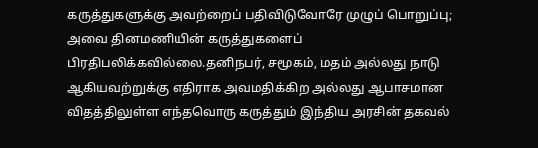கருத்துகளுக்கு அவற்றைப் பதிவிடுவோரே முழுப் பொறுப்பு; அவை தினமணியின் கருத்துகளைப் பிரதிபலிக்கவில்லை.தனிநபர், சமூகம், மதம் அல்லது நாடு ஆகியவற்றுக்கு எதிராக அவமதிக்கிற அல்லது ஆபாசமான விதத்திலுள்ள எந்தவொரு கருத்தும் இந்திய அரசின் தகவல்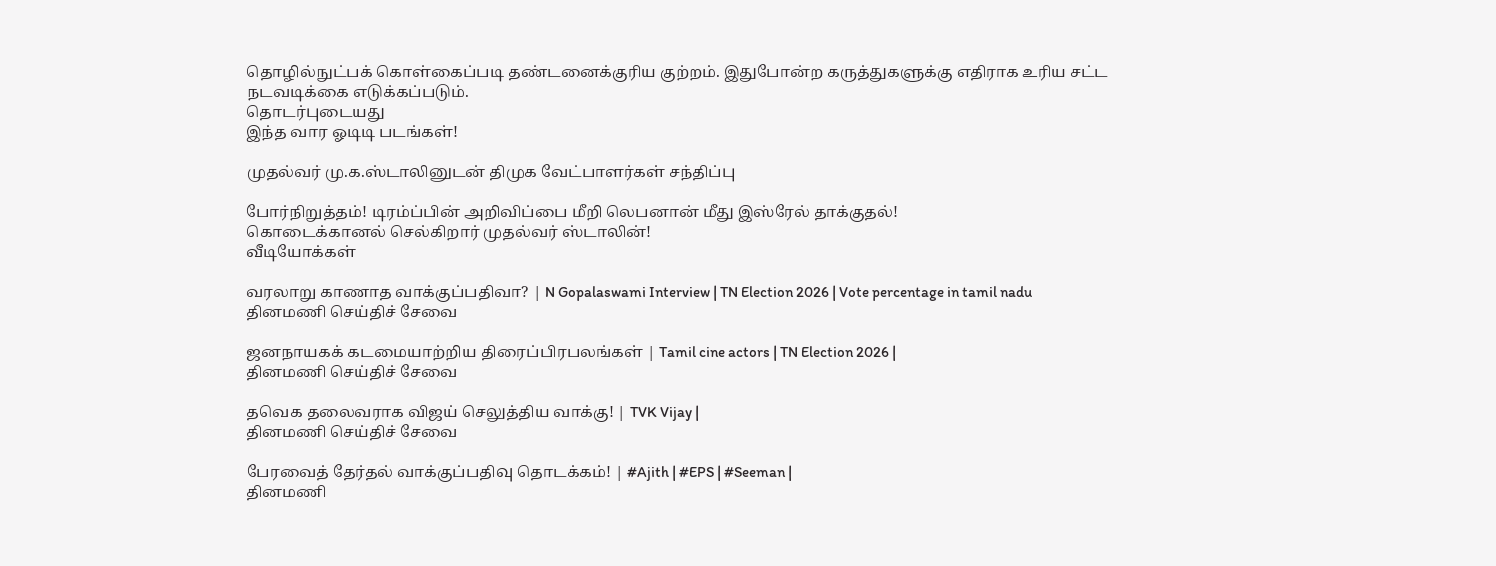தொழில்நுட்பக் கொள்கைப்படி தண்டனைக்குரிய குற்றம். இதுபோன்ற கருத்துகளுக்கு எதிராக உரிய சட்ட நடவடிக்கை எடுக்கப்படும்.
தொடர்புடையது
இந்த வார ஓடிடி படங்கள்!

முதல்வர் மு.க.ஸ்டாலினுடன் திமுக வேட்பாளர்கள் சந்திப்பு

போர்நிறுத்தம்! டிரம்ப்பின் அறிவிப்பை மீறி லெபனான் மீது இஸ்ரேல் தாக்குதல்!
கொடைக்கானல் செல்கிறார் முதல்வர் ஸ்டாலின்!
வீடியோக்கள்

வரலாறு காணாத வாக்குப்பதிவா? | N Gopalaswami Interview | TN Election 2026 | Vote percentage in tamil nadu
தினமணி செய்திச் சேவை

ஜனநாயகக் கடமையாற்றிய திரைப்பிரபலங்கள் | Tamil cine actors | TN Election 2026 |
தினமணி செய்திச் சேவை

தவெக தலைவராக விஜய் செலுத்திய வாக்கு! | TVK Vijay |
தினமணி செய்திச் சேவை

பேரவைத் தேர்தல் வாக்குப்பதிவு தொடக்கம்! | #Ajith | #EPS | #Seeman |
தினமணி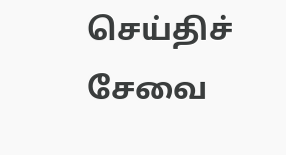செய்திச் சேவை